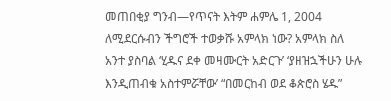መጠበቂያ ግንብ—የጥናት እትም ሐምሌ 1, 2004 ለሚደርሱብን ችግሮች ተወቃሹ አምላክ ነው? አምላክ ስለ አንተ ያስባል ‘ሂዱና ደቀ መዛሙርት አድርጉ’ ‘ያዘዝኋችሁን ሁሉ እንዲጠብቁ አስተምሯቸው’ “በመርከብ ወደ ቆጵሮስ ሄዱ”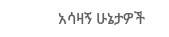አሳዛኝ ሁኔታዎች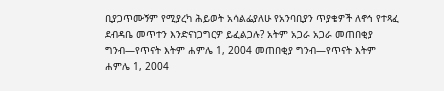ቢያጋጥሙኝም የሚያረካ ሕይወት አሳልፌያለሁ የአንባቢያን ጥያቄዎች ለኖኅ የተጻፈ ደብዳቤ መጥተን እንድናነጋግርዎ ይፈልጋሉ? አትም አጋራ አጋራ መጠበቂያ ግንብ—የጥናት እትም ሐምሌ 1, 2004 መጠበቂያ ግንብ—የጥናት እትም ሐምሌ 1, 2004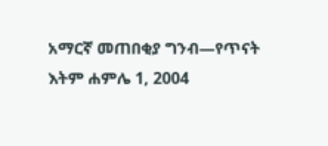አማርኛ መጠበቂያ ግንብ—የጥናት እትም ሐምሌ 1, 2004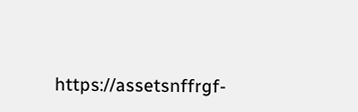https://assetsnffrgf-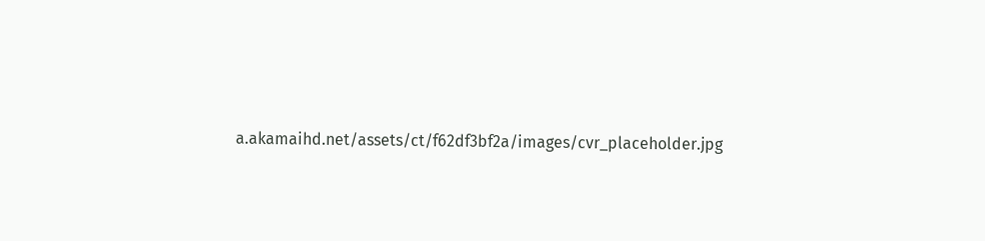a.akamaihd.net/assets/ct/f62df3bf2a/images/cvr_placeholder.jpg